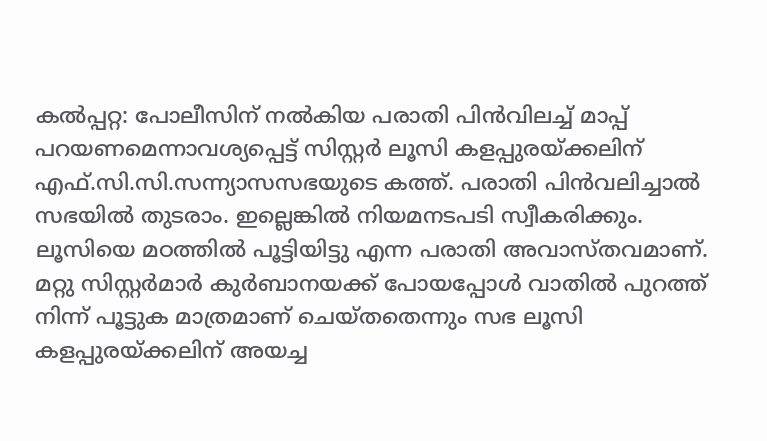കൽപ്പറ്റ: പോലീസിന് നൽകിയ പരാതി പിൻവിലച്ച് മാപ്പ് പറയണമെന്നാവശ്യപ്പെട്ട് സിസ്റ്റർ ലൂസി കളപ്പുരയ്ക്കലിന് എഫ്.സി.സി.സന്ന്യാസസഭയുടെ കത്ത്. പരാതി പിൻവലിച്ചാൽ സഭയിൽ തുടരാം. ഇല്ലെങ്കിൽ നിയമനടപടി സ്വീകരിക്കും. ലൂസിയെ മഠത്തിൽ പൂട്ടിയിട്ടു എന്ന പരാതി അവാസ്തവമാണ്. മറ്റു സിസ്റ്റർമാർ കുർബാനയക്ക് പോയപ്പോൾ വാതിൽ പുറത്ത് നിന്ന് പൂട്ടുക മാത്രമാണ് ചെയ്തതെന്നും സഭ ലൂസി കളപ്പുരയ്ക്കലിന് അയച്ച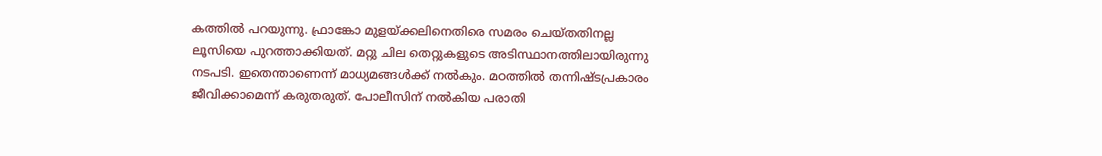കത്തിൽ പറയുന്നു. ഫ്രാങ്കോ മുളയ്ക്കലിനെതിരെ സമരം ചെയ്തതിനല്ല ലൂസിയെ പുറത്താക്കിയത്. മറ്റു ചില തെറ്റുകളുടെ അടിസ്ഥാനത്തിലായിരുന്നു നടപടി. ഇതെന്താണെന്ന് മാധ്യമങ്ങൾക്ക് നൽകും. മഠത്തിൽ തന്നിഷ്ടപ്രകാരം ജീവിക്കാമെന്ന് കരുതരുത്. പോലീസിന് നൽകിയ പരാതി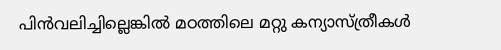പിൻവലിച്ചില്ലെങ്കിൽ മഠത്തിലെ മറ്റു കന്യാസ്ത്രീകൾ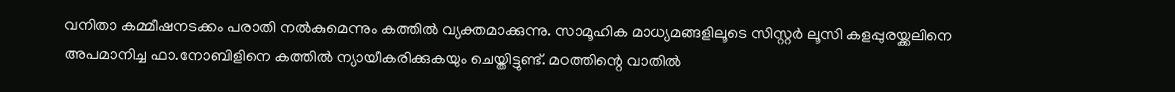വനിതാ കമ്മീഷനടക്കം പരാതി നൽകുമെന്നും കത്തിൽ വ്യക്തമാക്കുന്നു. സാമൂഹിക മാധ്യമങ്ങളിലൂടെ സിസ്റ്റർ ലൂസി കളപ്പുരയ്ക്കലിനെ അപമാനിച്ച ഫാ.നോബിളിനെ കത്തിൽ ന്യായീകരിക്കുകയും ചെയ്തിട്ടുണ്ട്. മഠത്തിന്റെ വാതിൽ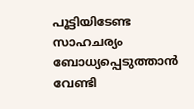പൂട്ടിയിടേണ്ട സാഹചര്യം ബോധ്യപ്പെടുത്താൻ വേണ്ടി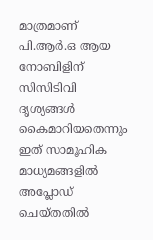മാത്രമാണ് പി.ആർ.ഒ ആയ നോബിളിന് സിസിടിവി ദൃശ്യങ്ങൾ കൈമാറിയതെന്നും ഇത് സാമൂഹിക മാധ്യമങ്ങളിൽ അപ്ലോഡ് ചെയ്തതിൽ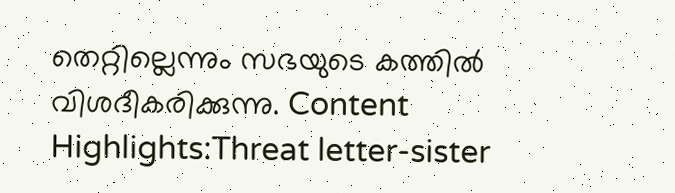തെറ്റില്ലെന്നും സഭയുടെ കത്തിൽ വിശദീകരിക്കുന്നു. Content Highlights:Threat letter-sister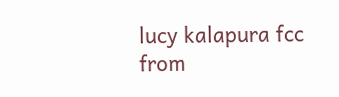lucy kalapura fcc
from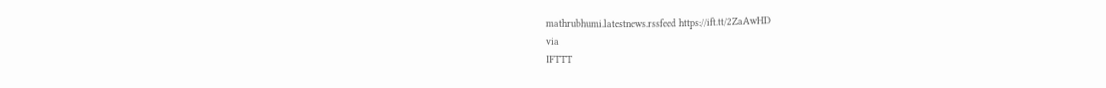mathrubhumi.latestnews.rssfeed https://ift.tt/2ZaAwHD
via
IFTTT